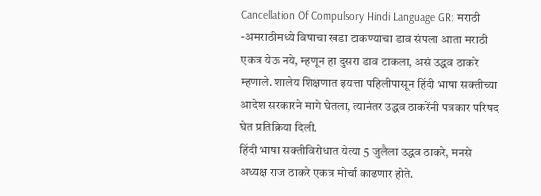Cancellation Of Compulsory Hindi Language GR: मराठी -अमराठीमध्ये विषाचा खडा टाकण्याचा डाव संपला आता मराठी एकत्र येऊ नये, म्हणून हा दुसरा डाव टाकला, असं उद्धव ठाकरे म्हणाले. शालेय शिक्षणात इयत्ता पहिलीपासून हिंदी भाषा सक्तीच्या आदेश सरकारने मागे घेतला, त्यानंतर उद्धव ठाकरेंनी पत्रकार परिषद घेत प्रतिक्रिया दिली.
हिंदी भाषा सक्तीविरोधात येत्या 5 जुलैला उद्धव ठाकरे, मनसे अध्यक्ष राज ठाकरे एकत्र मोर्चा काढणार होते.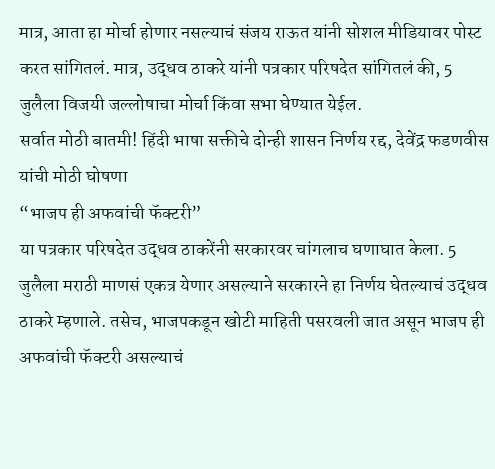मात्र, आता हा मोर्चा होणार नसल्याचं संजय राऊत यांनी सोशल मीडियावर पोस्ट करत सांगितलं. मात्र, उद्धव ठाकरे यांनी पत्रकार परिषदेत सांगितलं की, 5 जुलैला विजयी जल्लोषाचा मोर्चा किंवा सभा घेण्यात येईल.
सर्वात मोठी बातमी! हिंदी भाषा सक्तीचे दोन्ही शासन निर्णय रद्द, देवेंद्र फडणवीस यांची मोठी घोषणा
“भाजप ही अफवांची फॅक्टरी”
या पत्रकार परिषदेत उद्धव ठाकरेंनी सरकारवर चांगलाच घणाघात केला. 5 जुलैला मराठी माणसं एकत्र येणार असल्याने सरकारने हा निर्णय घेतल्याचं उद्धव ठाकरे म्हणाले. तसेच, भाजपकडून खोटी माहिती पसरवली जात असून भाजप ही अफवांची फॅक्टरी असल्याचं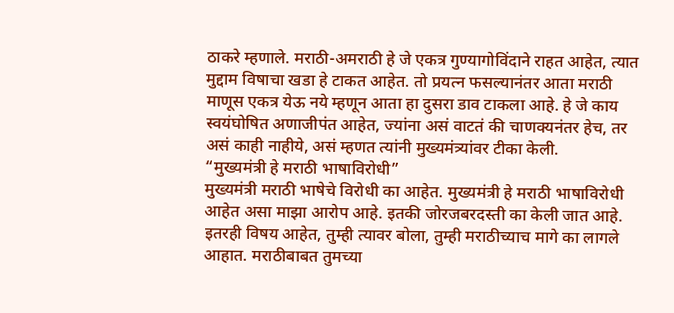ठाकरे म्हणाले. मराठी-अमराठी हे जे एकत्र गुण्यागोविंदाने राहत आहेत, त्यात मुद्दाम विषाचा खडा हे टाकत आहेत. तो प्रयत्न फसल्यानंतर आता मराठी माणूस एकत्र येऊ नये म्हणून आता हा दुसरा डाव टाकला आहे. हे जे काय स्वयंघोषित अणाजीपंत आहेत, ज्यांना असं वाटतं की चाणक्यनंतर हेच, तर असं काही नाहीये, असं म्हणत त्यांनी मुख्यमंत्र्यांवर टीका केली.
“मुख्यमंत्री हे मराठी भाषाविरोधी”
मुख्यमंत्री मराठी भाषेचे विरोधी का आहेत. मुख्यमंत्री हे मराठी भाषाविरोधी आहेत असा माझा आरोप आहे. इतकी जोरजबरदस्ती का केली जात आहे. इतरही विषय आहेत, तुम्ही त्यावर बोला, तुम्ही मराठीच्याच मागे का लागले आहात. मराठीबाबत तुमच्या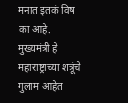मनात इतकं विष का आहे. मुख्यमंत्री हे महाराष्ट्राच्या शत्रूंचे गुलाम आहेत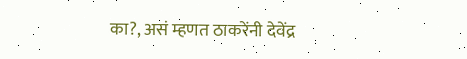का?, असं म्हणत ठाकरेंनी देवेंद्र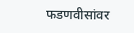फडणवीसांवर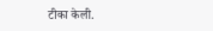टीका केली.